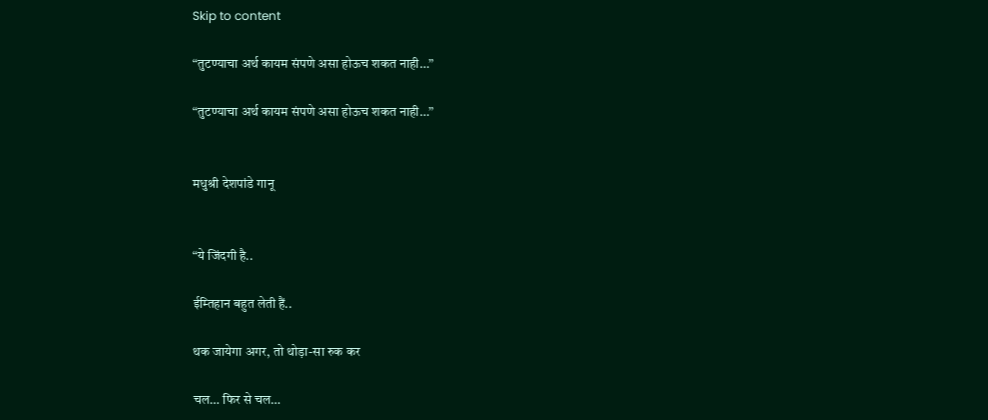Skip to content

“तुटण्याचा अर्थ कायम संपणे असा होऊच शकत नाही…”

“तुटण्याचा अर्थ कायम संपणे असा होऊच शकत नाही…”


मधुश्री देशपांडे गानू


“ये जिंदगी है..

ईम्तिहान बहुत लेती हैं..

थक जायेगा अगर, तो थोड़ा-सा रुक कर

चल… फिर से चल…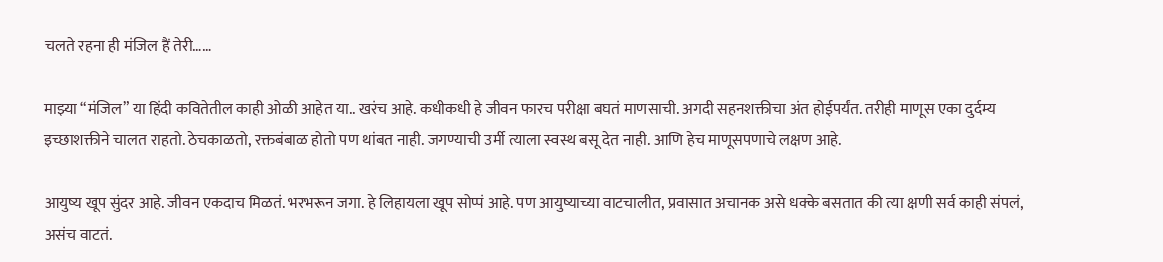चलते रहना ही मंजिल हैं तेरी……

माझ्या “मंजिल” या हिंदी कवितेतील काही ओळी आहेत या.. खरंच आहे. कधीकधी हे जीवन फारच परीक्षा बघतं माणसाची. अगदी सहनशक्तीचा अंत होईपर्यंत. तरीही माणूस एका दुर्दम्य इच्छाशक्तीने चालत राहतो. ठेचकाळतो, रक्तबंबाळ होतो पण थांबत नाही. जगण्याची उर्मी त्याला स्वस्थ बसू देत नाही. आणि हेच माणूसपणाचे लक्षण आहे.

आयुष्य खूप सुंदर आहे. जीवन एकदाच मिळतं. भरभरून जगा. हे लिहायला खूप सोप्पं आहे. पण आयुष्याच्या वाटचालीत, प्रवासात अचानक असे धक्के बसतात की त्या क्षणी सर्व काही संपलं, असंच वाटतं.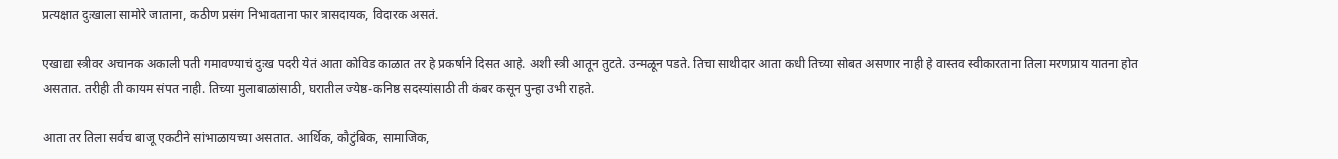प्रत्यक्षात दुःखाला सामोरे जाताना, कठीण प्रसंग निभावताना फार त्रासदायक, विदारक असतं.

एखाद्या स्त्रीवर अचानक अकाली पती गमावण्याचं दुःख पदरी येतं आता कोविड काळात तर हे प्रकर्षाने दिसत आहे. अशी स्त्री आतून तुटते. उन्मळून पडते. तिचा साथीदार आता कधी तिच्या सोबत असणार नाही हे वास्तव स्वीकारताना तिला मरणप्राय यातना होत असतात. तरीही ती कायम संपत नाही. तिच्या मुलाबाळांसाठी, घरातील ज्येष्ठ-कनिष्ठ सदस्यांसाठी ती कंबर कसून पुन्हा उभी राहते.

आता तर तिला सर्वच बाजू एकटीने सांभाळायच्या असतात. आर्थिक, कौटुंबिक, सामाजिक,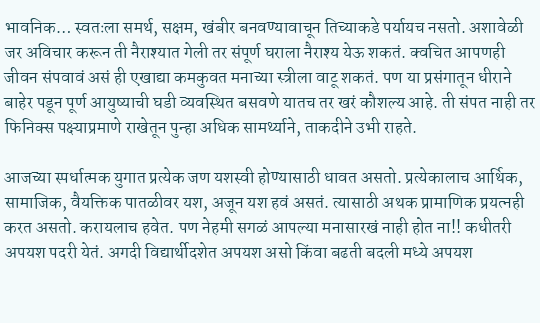भावनिक… स्वतःला समर्थ, सक्षम, खंबीर बनवण्यावाचून तिच्याकडे पर्यायच नसतो. अशावेळी जर अविचार करून ती नैराश्यात गेली तर संपूर्ण घराला नैराश्य येऊ शकतं. क्वचित आपणही जीवन संपवावं असं ही एखाद्या कमकुवत मनाच्या स्त्रीला वाटू शकतं. पण या प्रसंगातून धीराने बाहेर पडून पूर्ण आयुष्याची घडी व्यवस्थित बसवणे यातच तर खरं कौशल्य आहे. ती संपत नाही तर फिनिक्स पक्ष्याप्रमाणे राखेतून पुन्हा अधिक सामर्थ्याने, ताकदीने उभी राहते.

आजच्या स्पर्धात्मक युगात प्रत्येक जण यशस्वी होण्यासाठी धावत असतो. प्रत्येकालाच आर्थिक, सामाजिक, वैयक्तिक पातळीवर यश, अजून यश हवं असतं. त्यासाठी अथक प्रामाणिक प्रयत्नही करत असतो. करायलाच हवेत. पण नेहमी सगळं आपल्या मनासारखं नाही होत ना!! कधीतरी अपयश पदरी येतं. अगदी विद्यार्थीदशेत अपयश असो किंवा बढती बदली मध्ये अपयश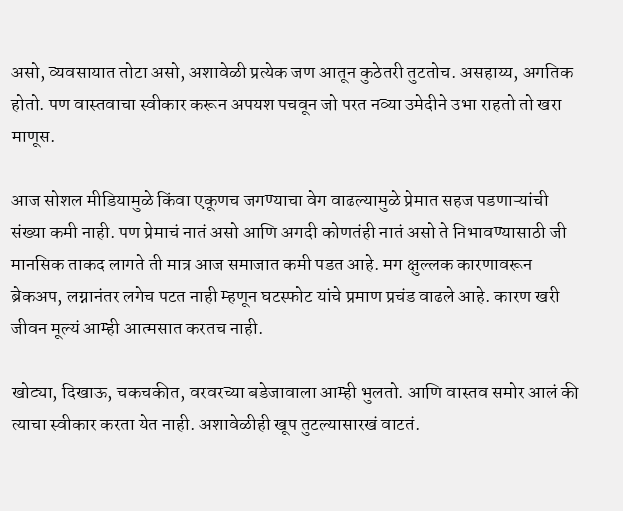असो, व्यवसायात तोटा असो, अशावेळी प्रत्येक जण आतून कुठेतरी तुटतोच. असहाय्य, अगतिक होतो. पण वास्तवाचा स्वीकार करून अपयश पचवून जो परत नव्या उमेदीने उभा राहतो तो खरा माणूस.

आज सोशल मीडियामुळे किंवा एकूणच जगण्याचा वेग वाढल्यामुळे प्रेमात सहज पडणाऱ्यांची संख्या कमी नाही. पण प्रेमाचं नातं असो आणि अगदी कोणतंही नातं असो ते निभावण्यासाठी जी मानसिक ताकद लागते ती मात्र आज समाजात कमी पडत आहे. मग क्षुल्लक कारणावरून ब्रेकअप, लग्नानंतर लगेच पटत नाही म्हणून घटस्फोट यांचे प्रमाण प्रचंड वाढले आहे. कारण खरी जीवन मूल्यं आम्ही आत्मसात करतच नाही.

खोट्या, दिखाऊ, चकचकीत, वरवरच्या बडेजावाला आम्ही भुलतो. आणि वास्तव समोर आलं की त्याचा स्वीकार करता येत नाही. अशावेळीही खूप तुटल्यासारखं वाटतं.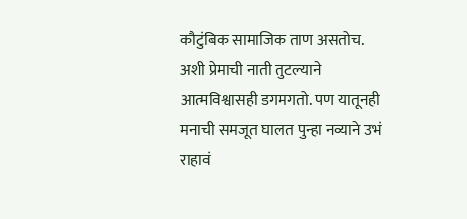कौटुंबिक सामाजिक ताण असतोच. अशी प्रेमाची नाती तुटल्याने आत्मविश्वासही डगमगतो. पण यातूनही मनाची समजूत घालत पुन्हा नव्याने उभं राहावं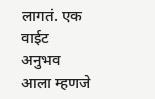लागतं. एक वाईट अनुभव आला म्हणजे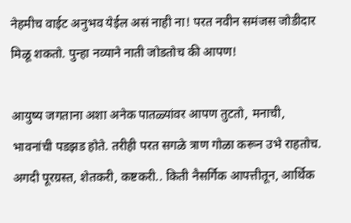नेहमीच वाईट अनुभव येईल असं नाही ना! परत नवीन समंजस जोडीदार मिळू शकतो. पुन्हा नव्याने नाती जोडतोच की आपण!

आयुष्य जगताना अशा अनेक पातळ्यांवर आपण तुटतो, मनाची, भावनांची पडझड होते. तरीही परत सगळे त्राण गोळा करून उभे राहतोच. अगदी पूरग्रस्त, शेतकरी, कष्टकरी.. किती नैसर्गिक आपत्तीतून, आर्थिक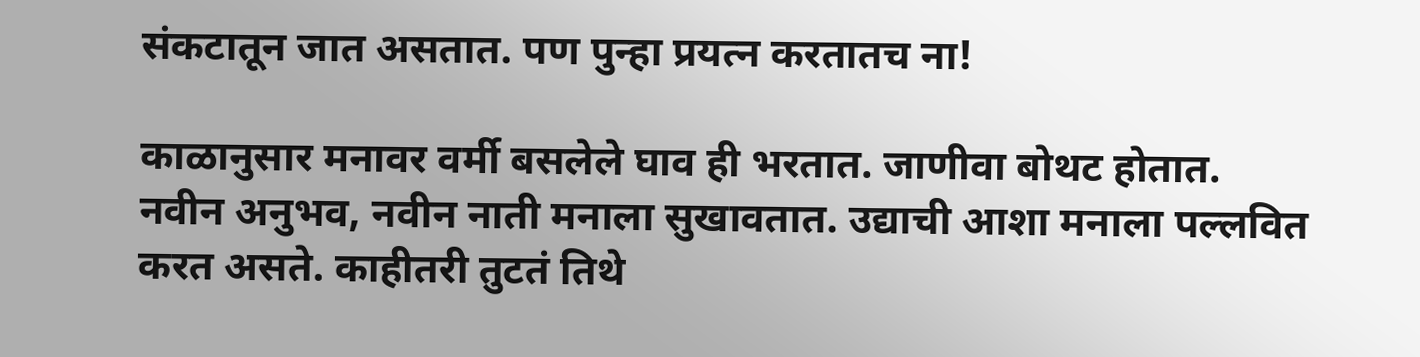संकटातून जात असतात. पण पुन्हा प्रयत्न करतातच ना!

काळानुसार मनावर वर्मी बसलेले घाव ही भरतात. जाणीवा बोथट होतात. नवीन अनुभव, नवीन नाती मनाला सुखावतात. उद्याची आशा मनाला पल्लवित करत असते. काहीतरी तुटतं तिथे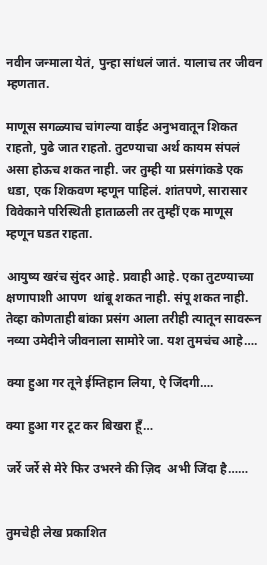नवीन जन्माला येतं, पुन्हा सांधलं जातं. यालाच तर जीवन म्हणतात.

माणूस सगळ्याच चांगल्या वाईट अनुभवातून शिकत राहतो, पुढे जात राहतो. तुटण्याचा अर्थ कायम संपलं असा होऊच शकत नाही. जर तुम्ही या प्रसंगांकडे एक धडा, एक शिकवण म्हणून पाहिलं. शांतपणे, सारासार विवेकाने परिस्थिती हाताळली तर तुम्हीं एक माणूस म्हणून घडत राहता.

आयुष्य खरंच सुंदर आहे. प्रवाही आहे. एका तुटण्याच्या क्षणापाशी आपण  थांबू शकत नाही. संपू शकत नाही. तेव्हा कोणताही बांका प्रसंग आला तरीही त्यातून सावरून नव्या उमेदीने जीवनाला सामोरे जा. यश तुमचंच आहे….

क्या हुआ गर तूने ईम्तिहान लिया, ऐ जिंदगी….

क्या हुआ गर टूट कर बिखरा हूँ…

जर्रे जर्रे से मेरे फिर उभरने की ज़िद  अभी जिंदा है……


तुमचेही लेख प्रकाशित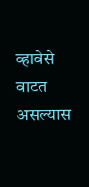व्हावेसे वाटत असल्यास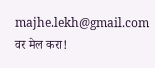majhe.lekh@gmail.com वर मेल करा!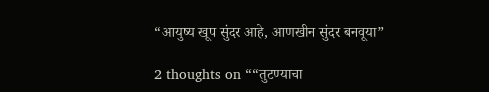“आयुष्य खूप सुंदर आहे, आणखीन सुंदर बनवूया”

2 thoughts on ““तुटण्याचा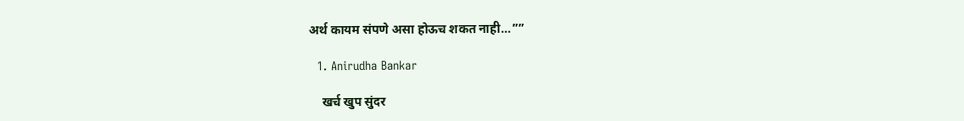अर्थ कायम संपणे असा होऊच शकत नाही…””

  1. Anirudha Bankar

    खर्च खुप सुंदर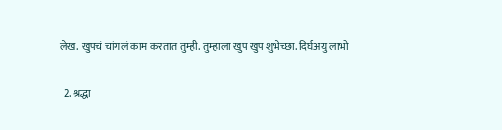लेख. खुपचं चांगलं काम करतात तुम्ही. तुम्हाला खुप खुप शुभेच्छा. दिर्घअयु लाभो

  2. श्रद्धा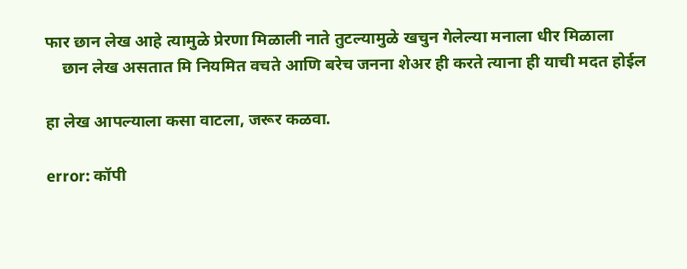फार छान लेख आहे त्यामुळे प्रेरणा मिळाली नाते तुटल्यामुळे खचुन गेलेल्या मनाला धीर मिळाला
    छान लेख असतात मि नियमित वचते आणि बरेच जनना शेअर ही करते त्याना ही याची मदत होईल

हा लेख आपल्याला कसा वाटला, जरूर कळवा.

error: कॉपी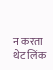न करता थेट लिंक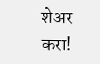शेअर करा!